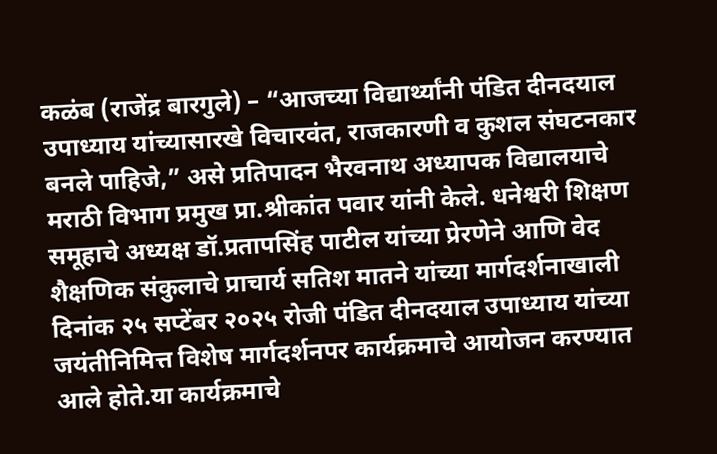कळंब (राजेंद्र बारगुले) – “आजच्या विद्यार्थ्यांनी पंडित दीनदयाल उपाध्याय यांच्यासारखे विचारवंत, राजकारणी व कुशल संघटनकार बनले पाहिजे,” असे प्रतिपादन भैरवनाथ अध्यापक विद्यालयाचे मराठी विभाग प्रमुख प्रा.श्रीकांत पवार यांनी केले. धनेश्वरी शिक्षण समूहाचे अध्यक्ष डॉ.प्रतापसिंह पाटील यांच्या प्रेरणेने आणि वेद शैक्षणिक संकुलाचे प्राचार्य सतिश मातने यांच्या मार्गदर्शनाखाली दिनांक २५ सप्टेंबर २०२५ रोजी पंडित दीनदयाल उपाध्याय यांच्या जयंतीनिमित्त विशेष मार्गदर्शनपर कार्यक्रमाचे आयोजन करण्यात आले होते.या कार्यक्रमाचे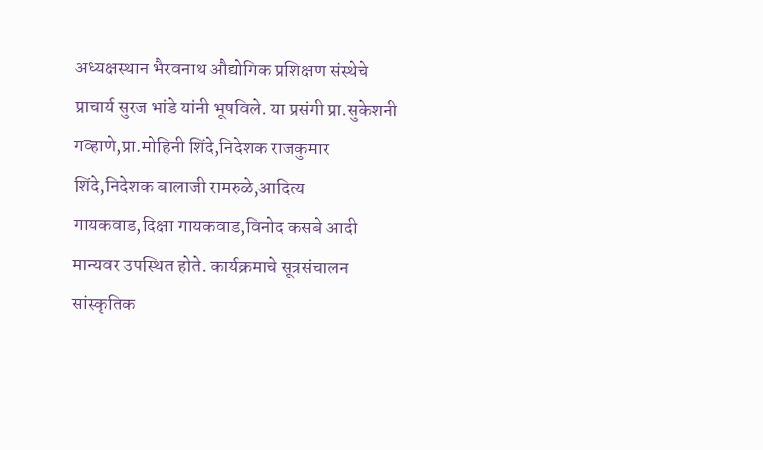अध्यक्षस्थान भैरवनाथ औद्योगिक प्रशिक्षण संस्थेचे प्राचार्य सुरज भांडे यांनी भूषविले. या प्रसंगी प्रा.सुकेशनी गव्हाणे,प्रा.मोहिनी शिंदे,निदेशक राजकुमार शिंदे,निदेशक बालाजी रामरुळे,आदित्य गायकवाड,दिक्षा गायकवाड,विनोद कसबे आदी मान्यवर उपस्थित होते. कार्यक्रमाचे सूत्रसंचालन सांस्कृतिक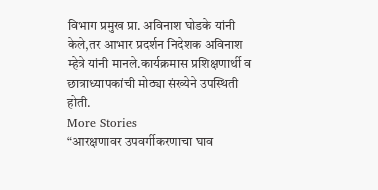विभाग प्रमुख प्रा. अविनाश घोडके यांनी केले,तर आभार प्रदर्शन निदेशक अविनाश म्हेत्रे यांनी मानले.कार्यक्रमास प्रशिक्षणार्थी व छात्राध्यापकांची मोठ्या संख्येने उपस्थिती होती.
More Stories
“आरक्षणावर उपवर्गीकरणाचा घाव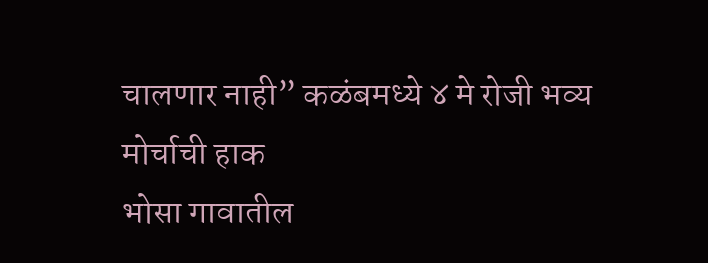चालणार नाही” कळंबमध्ये ४ मे रोजी भव्य मोर्चाची हाक
भोसा गावातील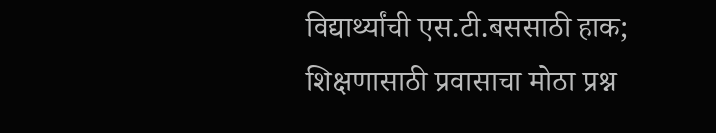विद्यार्थ्यांची एस.टी.बससाठी हाक; शिक्षणासाठी प्रवासाचा मोठा प्रश्न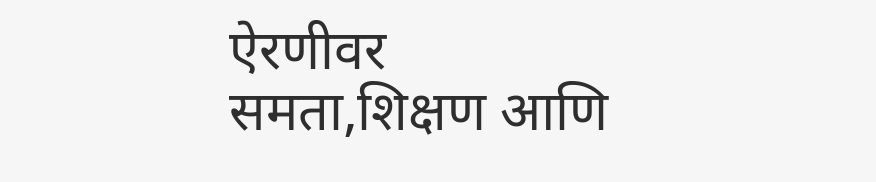ऐरणीवर
समता,शिक्षण आणि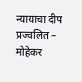न्यायाचा दीप प्रज्वलित – मोहेकर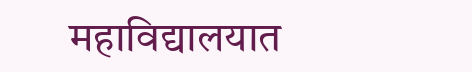महाविद्यालयात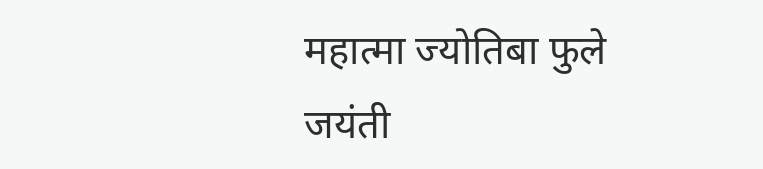महात्मा ज्योतिबा फुले जयंती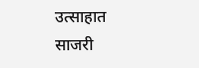उत्साहात साजरी